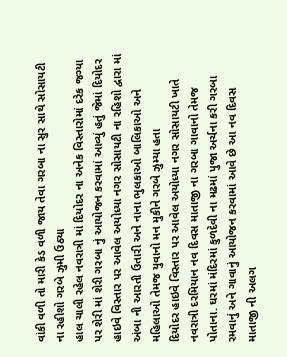વાંકી વળી તો મારી કેડ વળી જાય તેવા ગરબા ના સુર સાથે સોસાયટી ના રહીશો ગરબે ઝુમી ઉઠ્યા
હાલ ચાલી રહેલ નવરાત્રી માં દિયોદર ના અનેક વિસ્તારોમાં દરેક જગ્યા પર શેરી માં શેરી ગરબા નું આયોજન કરવામાં આવ્યું હતું જેમાં દિયોદર હાઇવે વિસ્તાર પર આવેલ અયોધ્યા નગર સોસાયટી ના રહિશો દ્વારા માં અંબા ની આરતી ઉતારી અને નાના ભુલકાઓ બાલિકાઓ અને મહિલાઓ તેમજ યુવાનો મન મુકીને ગરબે ઝુમ્યા હતા
દિયોદર હાઇવે વિસ્તાર પર આવેલ અયોધ્યા નગર સોસાયટી ખાતે નવરાત્રી દરમિયાન નવ દિવસ માતાજી ના ગરબા ગાવાનો તેમજ પોતાના. ઘરમાં મંદિરમાં કુળદેવી ના મઢમાં પુજા અર્ચના કરી ગરબા રમવાનું અને ગાવાનું આયોજન કરવામાં આવે છે આ નવ દિવસ માતાજી ની અલગ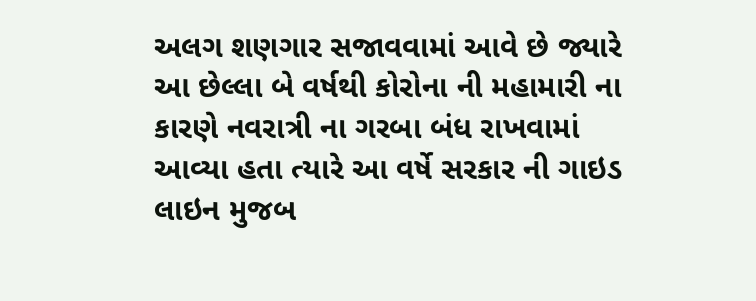અલગ શણગાર સજાવવામાં આવે છે જ્યારે આ છેલ્લા બે વર્ષથી કોરોના ની મહામારી ના કારણે નવરાત્રી ના ગરબા બંધ રાખવામાં આવ્યા હતા ત્યારે આ વર્ષે સરકાર ની ગાઇડ લાઇન મુજબ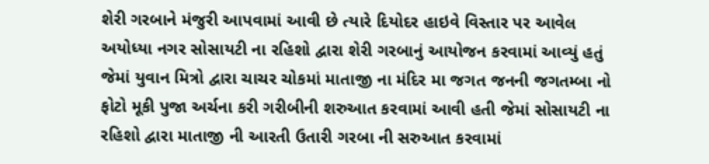શેરી ગરબાને મંજુરી આપવામાં આવી છે ત્યારે દિયોદર હાઇવે વિસ્તાર પર આવેલ અયોધ્યા નગર સોસાયટી ના રહિશો દ્વારા શેરી ગરબાનું આયોજન કરવામાં આવ્યું હતું જેમાં યુવાન મિત્રો દ્વારા ચાચર ચોકમાં માતાજી ના મંદિર મા જગત જનની જગતમ્બા નો ફોટો મૂકી પુજા અર્ચના કરી ગરીબીની શરુઆત કરવામાં આવી હતી જેમાં સોસાયટી ના રહિશો દ્વારા માતાજી ની આરતી ઉતારી ગરબા ની સરુઆત કરવામાં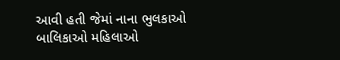આવી હતી જેમાં નાના ભુલકાઓ બાલિકાઓ મહિલાઓ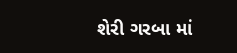શેરી ગરબા માં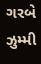ગરબે ઝુમ્મી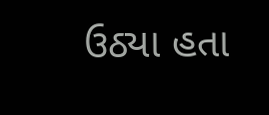ઉઠ્યા હતા